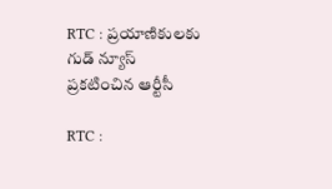RTC : ప్రయాణికులకు గుడ్ న్యూస్ ప్రకటించిన ఆర్టీసీ

RTC :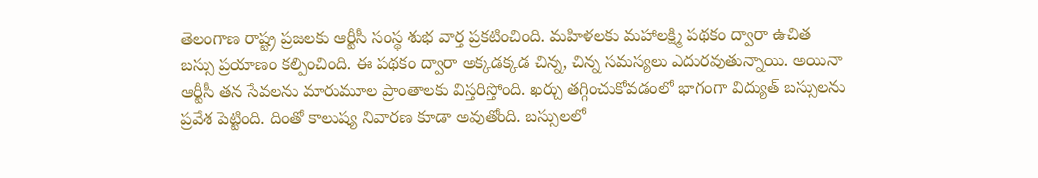తెలంగాణ రాష్ట్ర ప్రజలకు ఆర్టీసీ సంస్థ శుభ వార్త ప్రకటించింది. మహిళలకు మహాలక్ష్మి పథకం ద్వారా ఉచిత బస్సు ప్రయాణం కల్పించింది. ఈ పథకం ద్వారా అక్కడక్కడ చిన్న, చిన్న సమస్యలు ఎదురవుతున్నాయి. అయినా ఆర్టీసీ తన సేవలను మారుమూల ప్రాంతాలకు విస్తరిస్తోంది. ఖర్చు తగ్గించుకోవడంలో భాగంగా విద్యుత్ బస్సులను ప్రవేశ పెట్టింది. దింతో కాలుష్య నివారణ కూడా అవుతోంది. బస్సులలో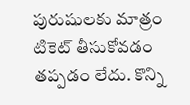పురుషులకు మాత్రం టికెట్ తీసుకోవడం తప్పడం లేదు. కొన్ని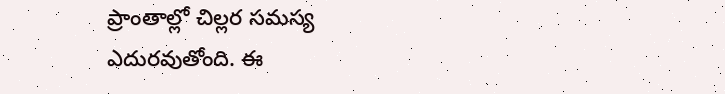ప్రాంతాల్లో చిల్లర సమస్య ఎదురవుతోంది. ఈ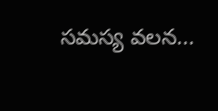సమస్య వలన...